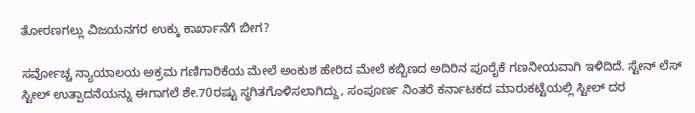ತೋರಣಗಲ್ಲು ವಿಜಯನಗರ ಉಕ್ಕು ಕಾರ್ಖಾನೆಗೆ ಬೀಗ?

ಸರ್ವೋಚ್ಚ ನ್ಯಾಯಾಲಯ ಅಕ್ರಮ ಗಣಿಗಾರಿಕೆಯ ಮೇಲೆ ಅಂಕುಶ ಹೇರಿದ ಮೇಲೆ ಕಬ್ಬಿಣದ ಅದಿರಿನ ಪೂರೈಕೆ ಗಣನೀಯವಾಗಿ ಇಳಿದಿದೆ. ಸ್ಟೇನ್ ಲೆಸ್ ಸ್ಟೀಲ್ ಉತ್ಪಾದನೆಯನ್ನು ಈಗಾಗಲೆ ಶೇ.70ರಷ್ಟು ಸ್ಥಗಿತಗೊಳಿಸಲಾಗಿದ್ದು, ಸಂಪೂರ್ಣ ನಿಂತರೆ ಕರ್ನಾಟಕದ ಮಾರುಕಟ್ಟೆಯಲ್ಲಿ ಸ್ಟೀಲ್ ದರ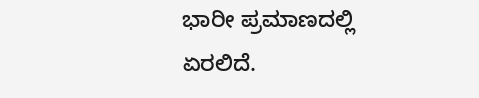ಭಾರೀ ಪ್ರಮಾಣದಲ್ಲಿ ಏರಲಿದೆ.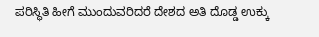ಪರಿಸ್ಥಿತಿ ಹೀಗೆ ಮುಂದುವರಿದರೆ ದೇಶದ ಅತಿ ದೊಡ್ಡ ಉಕ್ಕು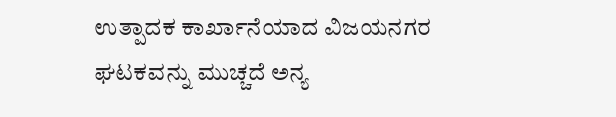ಉತ್ಪಾದಕ ಕಾರ್ಖಾನೆಯಾದ ವಿಜಯನಗರ ಘಟಕವನ್ನು ಮುಚ್ಚದೆ ಅನ್ಯ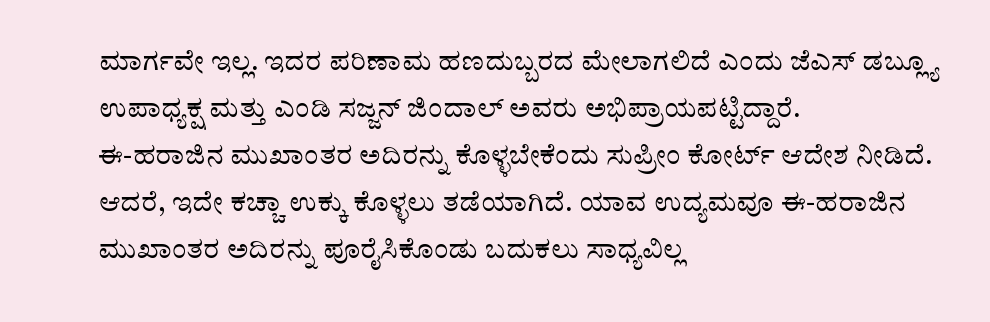ಮಾರ್ಗವೇ ಇಲ್ಲ. ಇದರ ಪರಿಣಾಮ ಹಣದುಬ್ಬರದ ಮೇಲಾಗಲಿದೆ ಎಂದು ಜೆಎಸ್ ಡಬ್ಲ್ಯೂ ಉಪಾಧ್ಯಕ್ಷ ಮತ್ತು ಎಂಡಿ ಸಜ್ಜನ್ ಜಿಂದಾಲ್ ಅವರು ಅಭಿಪ್ರಾಯಪಟ್ಟಿದ್ದಾರೆ.
ಈ-ಹರಾಜಿನ ಮುಖಾಂತರ ಅದಿರನ್ನು ಕೊಳ್ಳಬೇಕೆಂದು ಸುಪ್ರೀಂ ಕೋರ್ಟ್ ಆದೇಶ ನೀಡಿದೆ. ಆದರೆ, ಇದೇ ಕಚ್ಚಾ ಉಕ್ಕು ಕೊಳ್ಳಲು ತಡೆಯಾಗಿದೆ. ಯಾವ ಉದ್ಯಮವೂ ಈ-ಹರಾಜಿನ ಮುಖಾಂತರ ಅದಿರನ್ನು ಪೂರೈಸಿಕೊಂಡು ಬದುಕಲು ಸಾಧ್ಯವಿಲ್ಲ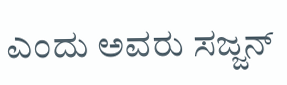ಎಂದು ಅವರು ಸಜ್ಜನ್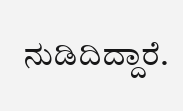ನುಡಿದಿದ್ದಾರೆ.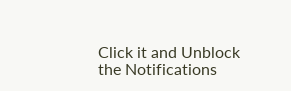Click it and Unblock the Notifications